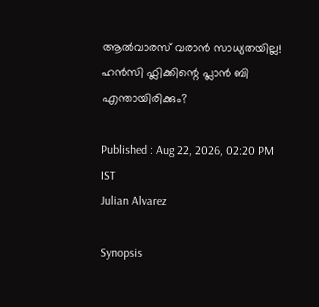ആല്‍‌വാരസ് വരാൻ സാധ്യതയില്ല! ഹൻസി ഫ്ലിക്കിന്റെ പ്ലാൻ ബി എന്തായിരിക്കും?

Published : Aug 22, 2026, 02:20 PM IST
Julian Alvarez

Synopsis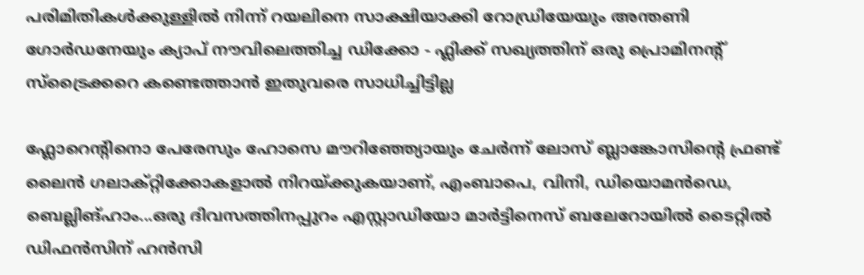പരിമിതികള്‍ക്കുള്ളില്‍ നിന്ന് റയലിനെ സാക്ഷിയാക്കി റോഡ്രിയേയും അന്തണി ഗോര്‍ഡനേയും ക്യാപ് നൗവിലെത്തിച്ച ഡിക്കോ - ഫ്ലിക്ക് സഖ്യത്തിന് ഒരു പ്രൊമിനന്റ് സ്ട്രൈക്കറെ കണ്ടെത്താൻ ഇതുവരെ സാധിച്ചിട്ടില്ല

ഫ്ലോറെന്റിനൊ പേരേസും ഹോസെ മൗറിഞ്ഞ്യോയും ചേര്‍ന്ന് ലോസ് ബ്ലാങ്കോസിന്റെ ഫ്രണ്ട് ലൈൻ ഗലാക്റ്റിക്കോകളാല്‍ നിറയ്ക്കുകയാണ്, എംബാപെ, വിനി, ഡിയൊമൻഡെ, ബെല്ലിങ്ഹാം...ഒരു ദിവസത്തിനപ്പുറം എസ്റ്റാഡിയോ മാർട്ടിനെസ് ബലേറോയില്‍ ടൈറ്റില്‍ ഡിഫൻസിന് ഹൻസി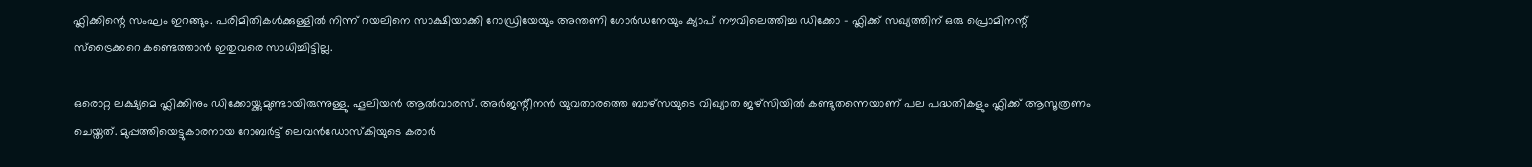ഫ്ലിക്കിന്റെ സംഘം ഇറങ്ങും. പരിമിതികള്‍ക്കുള്ളില്‍ നിന്ന് റയലിനെ സാക്ഷിയാക്കി റോഡ്രിയേയും അന്തണി ഗോര്‍ഡനേയും ക്യാപ് നൗവിലെത്തിച്ച ഡിക്കോ - ഫ്ലിക്ക് സഖ്യത്തിന് ഒരു പ്രൊമിനന്റ് സ്ട്രൈക്കറെ കണ്ടെത്താൻ ഇതുവരെ സാധിച്ചിട്ടില്ല.

ഒരൊറ്റ ലക്ഷ്യമെ ഫ്ലിക്കിനും ഡിക്കോയ്ക്കുമുണ്ടായിരുന്നുള്ളു. ഹൂലിയൻ ആല്‍വാരസ്. അര്‍ജന്റീനൻ യുവതാരത്തെ ബാഴ്‌സയുടെ വിഖ്യാത ജഴ്‌സിയില്‍ കണ്ടുതന്നെയാണ് പല പദ്ധതികളും ഫ്ലിക്ക് ആസൂത്രണം ചെയ്തത്. മുപ്പത്തിയെട്ടുകാരനായ റോബര്‍ട്ട് ലെവൻഡോസ്കിയുടെ കരാര്‍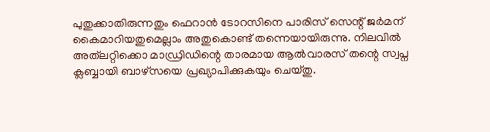പുതുക്കാതിരുന്നതും ഫെറാൻ ടോറസിനെ പാരിസ് സെന്റ് ജര്‍മന് കൈമാറിയതുമെല്ലാം അതുകൊണ്ട് തന്നെയായിരുന്നു. നിലവില്‍ അത്‌ലറ്റിക്കൊ മാഡ്രിഡിന്റെ താരമായ ആല്‍വാരസ് തന്റെ സ്വപ്ന ക്ലബ്ബായി ബാഴ്‌സയെ പ്രഖ്യാപിക്കുകയും ചെയ്തു.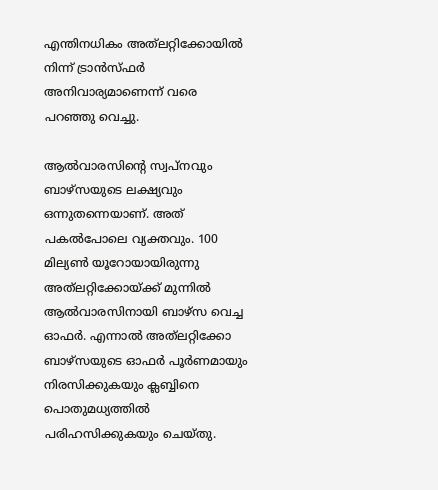എന്തിനധികം അത്‌ലറ്റിക്കോയില്‍ നിന്ന് ട്രാൻസ്‌ഫര്‍ അനിവാര്യമാണെന്ന് വരെ പറഞ്ഞു വെച്ചു.

ആല്‍വാരസിന്റെ സ്വപ്നവും ബാഴ്‌സയുടെ ലക്ഷ്യവും ഒന്നുതന്നെയാണ്. അത് പകല്‍പോലെ വ്യക്തവും. 100 മില്യണ്‍ യൂറോയായിരുന്നു അത്‌ലറ്റിക്കോയ്ക്ക് മുന്നില്‍ ആല്‍വാരസിനായി ബാഴ്സ വെച്ച ഓഫര്‍. എന്നാല്‍ അത്‌ലറ്റിക്കോ ബാഴ്‌സയുടെ ഓഫര്‍ പൂര്‍ണമായും നിരസിക്കുകയും ക്ലബ്ബിനെ പൊതുമധ്യത്തില്‍ പരിഹസിക്കുകയും ചെയ്തു.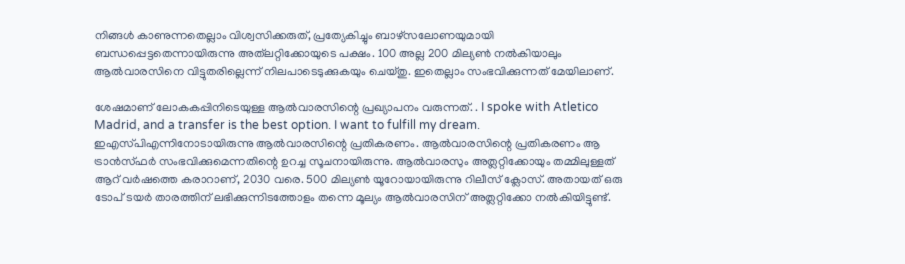നിങ്ങള്‍ കാണുന്നതെല്ലാം വിശ്വസിക്കരുത്, പ്രത്യേകിച്ചും ബാഴ്‌സലോണയുമായി ബന്ധപ്പെട്ടതെന്നായിരുന്നു അത്‌ലറ്റിക്കോയുടെ പക്ഷം. 100 അല്ല 200 മില്യണ്‍ നല്‍കിയാലും ആല്‍വാരസിനെ വിട്ടുതരില്ലെന്ന് നിലപാടെടുക്കുകയും ചെയ്തു. ഇതെല്ലാം സംഭവിക്കുന്നത് മേയിലാണ്.

ശേഷമാണ് ലോകകപ്പിനിടെയുള്ള ആല്‍വാരസിന്റെ പ്രഖ്യാപനം വരുന്നത്. . I spoke with Atletico Madrid, and a transfer is the best option. I want to fulfill my dream. ഇഎസ്‌പിഎന്നിനോടായിരുന്നു ആല്‍വാരസിന്റെ പ്രതികരണം. ആല്‍വാരസിന്റെ പ്രതികരണം ആ ട്രാൻസ്‌ഫര്‍ സംഭവിക്കുമെന്നതിന്റെ ഉറച്ച സൂചനായിരുന്നു. ആല്‍വാരസും അത്ലറ്റിക്കോയും തമ്മിലുള്ളത് ആറ് വര്‍ഷത്തെ കരാറാണ്, 2030 വരെ. 500 മില്യണ്‍ യൂറോയായിരുന്നു റിലീസ് ക്ലോസ്. അതായത് ഒരു ടോപ് ടയര്‍ താരത്തിന് ലഭിക്കുന്നിടത്തോളം തന്നെ മൂല്യം ആല്‍വാരസിന് അത്ലറ്റിക്കോ നല്‍കിയിട്ടുണ്ട്.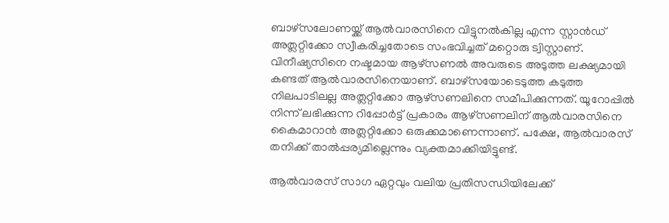ബാഴ്സലോണയ്ക്ക് ആല്‍വാരസിനെ വിട്ടുനല്‍കില്ല എന്ന സ്റ്റാൻഡ് അത്ലറ്റിക്കോ സ്വീകരിച്ചതോടെ സംഭവിച്ചത് മറ്റൊരു ട്വിസ്റ്റാണ്. വിനീഷ്യസിനെ നഷ്ടമായ ആഴ്സണല്‍ അവരുടെ അടുത്ത ലക്ഷ്യമായി കണ്ടത് ആല്‍വാരസിനെയാണ്. ബാഴ്സയോടെടുത്ത കടുത്ത നിലപാടിലല്ല അത്ലറ്റിക്കോ ആഴ്സണലിനെ സമീപിക്കുന്നത്. യൂറോപ്പില്‍ നിന്ന് ലഭിക്കുന്ന റിപ്പോര്‍ട്ട് പ്രകാരം ആഴ്സണലിന് ആല്‍വാരസിനെ കൈമാറാൻ അത്ലറ്റിക്കോ ഒരുക്കമാണെന്നാണ്. പക്ഷേ, ആല്‍വാരസ് തനിക്ക് താല്‍പ്പര്യമില്ലെന്നും വ്യക്തമാക്കിയിട്ടുണ്ട്.

ആല്‍വാരസ് സാഗ ഏറ്റവും വലിയ പ്രതിസന്ധിയിലേക്ക്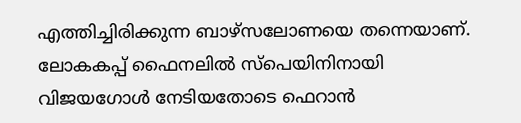എത്തിച്ചിരിക്കുന്ന ബാഴ്സലോണയെ തന്നെയാണ്. ലോകകപ്പ് ഫൈനലില്‍ സ്പെയിനിനായി വിജയഗോള്‍ നേടിയതോടെ ഫെറാൻ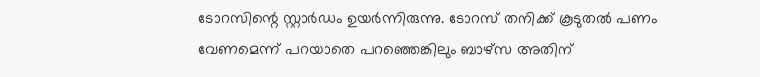ടോറസിന്റെ സ്റ്റാര്‍ഡം ഉയര്‍ന്നിരുന്നു. ടോറസ് തനിക്ക് കൂടുതല്‍ പണം വേണമെന്ന് പറയാതെ പറഞ്ഞെങ്കിലും ബാഴ്സ അതിന്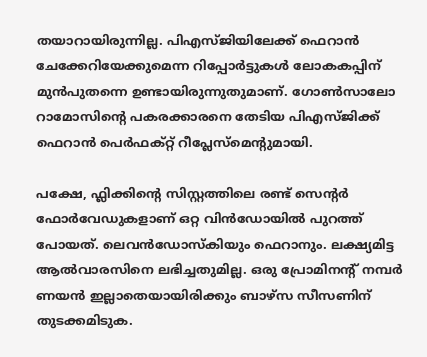തയാറായിരുന്നില്ല. പിഎസ്‌ജിയിലേക്ക് ഫെറാൻ ചേക്കേറിയേക്കുമെന്ന റിപ്പോര്‍ട്ടുകള്‍ ലോകകപ്പിന് മുൻപുതന്നെ ഉണ്ടായിരുന്നുതുമാണ്. ഗോണ്‍സാലോ റാമോസിന്റെ പകരക്കാരനെ തേടിയ പിഎസ്‌ജിക്ക് ഫെറാൻ പെര്‍ഫക്റ്റ് റീപ്ലേസ്മെന്റുമായി.

പക്ഷേ, ഫ്ലിക്കിന്റെ സിസ്റ്റത്തിലെ രണ്ട് സെന്റര്‍ ഫോര്‍വേഡുകളാണ് ഒറ്റ വിൻഡോയില്‍ പുറത്ത് പോയത്. ലെവൻഡോസ്കിയും ഫെറാനും. ലക്ഷ്യമിട്ട ആല്‍വാരസിനെ ലഭിച്ചതുമില്ല. ഒരു പ്രോമിനന്റ് നമ്പര്‍ ണയൻ ഇല്ലാതെയായിരിക്കും ബാഴ്സ സീസണിന് തുടക്കമിടുക.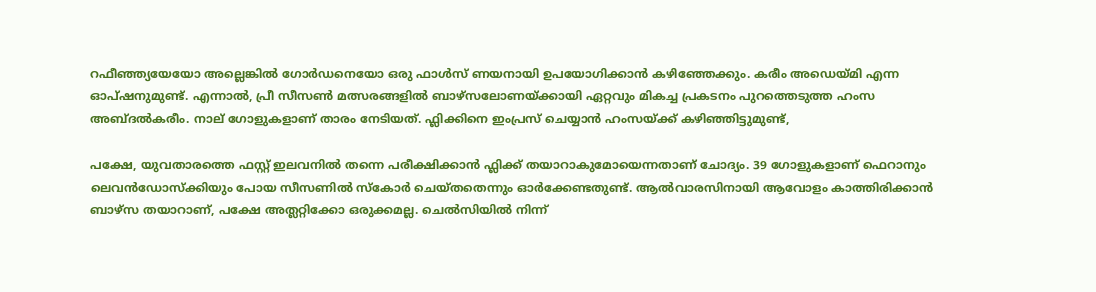റഫീഞ്ഞ്യയേയോ അല്ലെങ്കില്‍ ഗോര്‍ഡനെയോ ഒരു ഫാള്‍സ് ണയനായി ഉപയോഗിക്കാൻ കഴിഞ്ഞേക്കും. കരീം അഡെയ്മി എന്ന ഓപ്ഷനുമുണ്ട്. എന്നാല്‍, പ്രീ സീസണ്‍ മത്സരങ്ങളില്‍ ബാഴ്സലോണയ്ക്കായി ഏറ്റവും മികച്ച പ്രകടനം പുറത്തെടുത്ത ഹംസ അബ്ദല്‍കരീം. നാല് ഗോളുകളാണ് താരം നേടിയത്. ഫ്ലിക്കിനെ ഇംപ്രസ് ചെയ്യാൻ ഹംസയ്ക്ക് കഴിഞ്ഞിട്ടുമുണ്ട്,

പക്ഷേ, യുവതാരത്തെ ഫസ്റ്റ് ഇലവനില്‍ തന്നെ പരീക്ഷിക്കാൻ ഫ്ലിക്ക് തയാറാകുമോയെന്നതാണ് ചോദ്യം. 39 ഗോളുകളാണ് ഫെറാനും ലെവൻഡോസ്ക്കിയും പോയ സീസണില്‍ സ്കോര്‍ ചെയ്തതെന്നും ഓര്‍ക്കേണ്ടതുണ്ട്. ആല്‍വാരസിനായി ആവോളം കാത്തിരിക്കാൻ ബാഴ്സ തയാറാണ്, പക്ഷേ അത്ലറ്റിക്കോ ഒരുക്കമല്ല. ചെല്‍സിയില്‍ നിന്ന്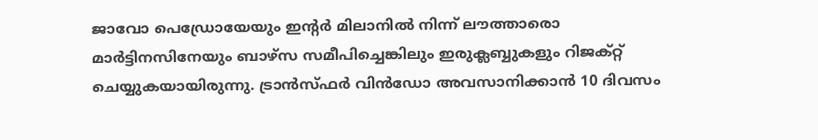ജാവോ പെഡ്രോയേയും ഇന്റര്‍ മിലാനില്‍ നിന്ന് ലൗത്താരൊ മാര്‍ട്ടിനസിനേയും ബാഴ്സ സമീപിച്ചെങ്കിലും ഇരുക്ലബ്ബുകളും റിജക്റ്റ് ചെയ്യുകയായിരുന്നു. ട്രാൻസ്ഫര്‍ വിൻഡോ അവസാനിക്കാൻ 10 ദിവസം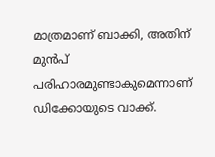മാത്രമാണ് ബാക്കി, അതിന് മുൻപ് പരിഹാരമുണ്ടാകുമെന്നാണ് ഡിക്കോയുടെ വാക്ക്.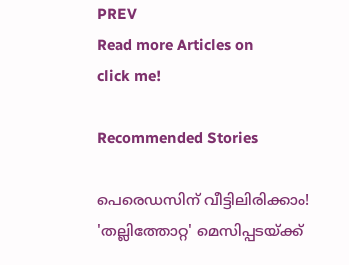PREV
Read more Articles on
click me!

Recommended Stories

പെരെഡസിന് വീട്ടിലിരിക്കാം! 'തല്ലിത്തോറ്റ' മെസിപ്പടയ്ക്ക്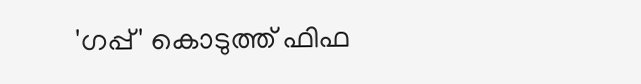'ഗപ്പ്' കൊടുത്ത് ഫിഫ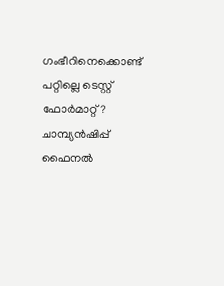ഗംഭീറിനെക്കൊണ്ട് പറ്റില്ലെ ടെസ്റ്റ് ഫോർമാറ്റ്? ചാമ്പ്യൻഷിപ്പ് ഫൈനല്‍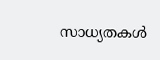സാധ്യതകള്‍